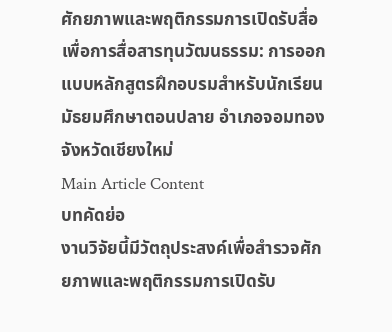ศักยภาพและพฤติกรรมการเปิดรับสื่อเพื่อการสื่อสารทุนวัฒนธรรม: การออกแบบหลักสูตรฝึกอบรมสำหรับนักเรียนมัธยมศึกษาตอนปลาย อำเภอจอมทอง จังหวัดเชียงใหม่
Main Article Content
บทคัดย่อ
งานวิจัยนี้มีวัตถุประสงค์เพื่อสำรวจศักยภาพและพฤติกรรมการเปิดรับ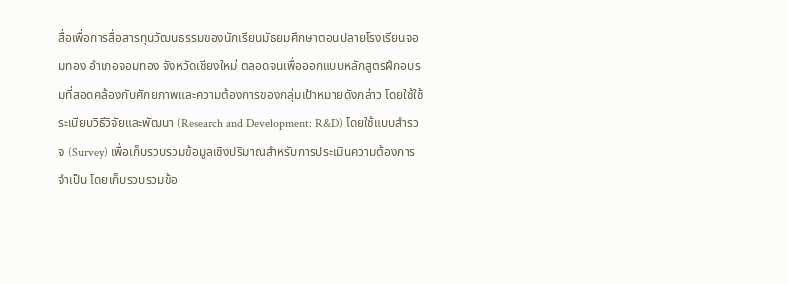สื่อเพื่อการสื่อสารทุนวัฒนธรรมของนักเรียนมัธยมศึกษาตอนปลายโรงเรียนจอมทอง อำเภอจอมทอง จังหวัดเชียงใหม่ ตลอดจนเพื่อออกแบบหลักสูตรฝึกอบรมที่สอดคล้องกับศักยภาพและความต้องการของกลุ่มเป้าหมายดังกล่าว โดยใช้ใช้ระเบียบวิธีวิจัยและพัฒนา (Research and Development: R&D) โดยใช้แบบสำรวจ (Survey) เพื่อเก็บรวบรวมข้อมูลเชิงปริมาณสำหรับการประเมินความต้องการจำเป็น โดยเก็บรวบรวมข้อ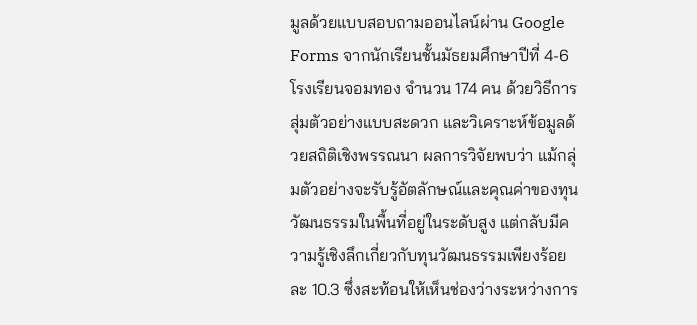มูลด้วยแบบสอบถามออนไลน์ผ่าน Google Forms จากนักเรียนชั้นมัธยมศึกษาปีที่ 4-6 โรงเรียนจอมทอง จำนวน 174 คน ด้วยวิธีการสุ่มตัวอย่างแบบสะดวก และวิเคราะห์ข้อมูลด้วยสถิติเชิงพรรณนา ผลการวิจัยพบว่า แม้กลุ่มตัวอย่างจะรับรู้อัตลักษณ์และคุณค่าของทุนวัฒนธรรมในพื้นที่อยู่ในระดับสูง แต่กลับมีความรู้เชิงลึกเกี่ยวกับทุนวัฒนธรรมเพียงร้อยละ 10.3 ซึ่งสะท้อนให้เห็นช่องว่างระหว่างการ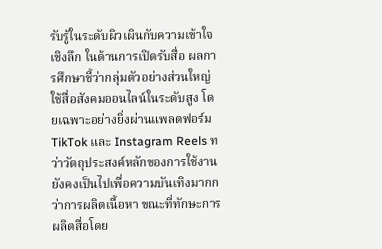รับรู้ในระดับผิวเผินกับความเข้าใจเชิงลึก ในด้านการเปิดรับสื่อ ผลการศึกษาชี้ว่ากลุ่มตัวอย่างส่วนใหญ่ใช้สื่อสังคมออนไลน์ในระดับสูง โดยเฉพาะอย่างยิ่งผ่านแพลตฟอร์ม TikTok และ Instagram Reels ทว่าวัตถุประสงค์หลักของการใช้งานยังคงเป็นไปเพื่อความบันเทิงมากกว่าการผลิตเนื้อหา ขณะที่ทักษะการผลิตสื่อโดย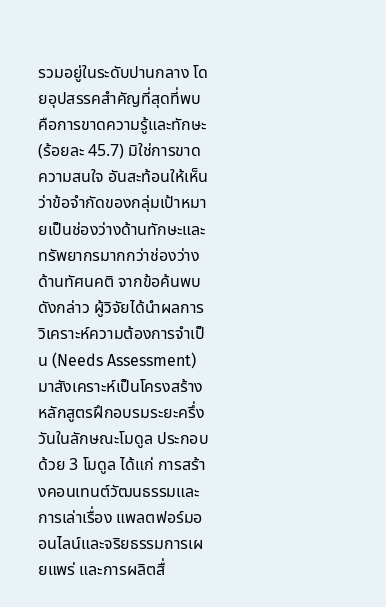รวมอยู่ในระดับปานกลาง โดยอุปสรรคสำคัญที่สุดที่พบคือการขาดความรู้และทักษะ (ร้อยละ 45.7) มิใช่การขาดความสนใจ อันสะท้อนให้เห็นว่าข้อจำกัดของกลุ่มเป้าหมายเป็นช่องว่างด้านทักษะและทรัพยากรมากกว่าช่องว่างด้านทัศนคติ จากข้อค้นพบดังกล่าว ผู้วิจัยได้นำผลการวิเคราะห์ความต้องการจำเป็น (Needs Assessment) มาสังเคราะห์เป็นโครงสร้างหลักสูตรฝึกอบรมระยะครึ่งวันในลักษณะโมดูล ประกอบด้วย 3 โมดูล ได้แก่ การสร้างคอนเทนต์วัฒนธรรมและการเล่าเรื่อง แพลตฟอร์มออนไลน์และจริยธรรมการเผยแพร่ และการผลิตสื่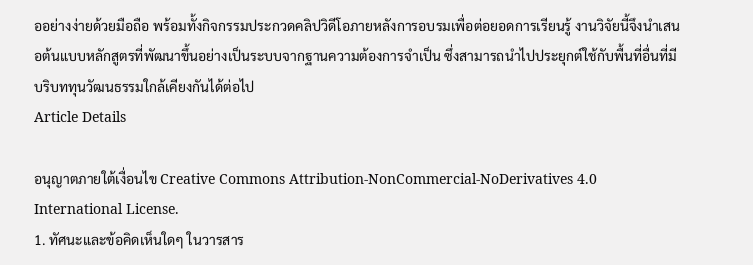ออย่างง่ายด้วยมือถือ พร้อมทั้งกิจกรรมประกวดคลิปวิดีโอภายหลังการอบรมเพื่อต่อยอดการเรียนรู้ งานวิจัยนี้จึงนำเสนอต้นแบบหลักสูตรที่พัฒนาขึ้นอย่างเป็นระบบจากฐานความต้องการจำเป็น ซึ่งสามารถนำไปประยุกต์ใช้กับพื้นที่อื่นที่มีบริบททุนวัฒนธรรมใกล้เคียงกันได้ต่อไป
Article Details

อนุญาตภายใต้เงื่อนไข Creative Commons Attribution-NonCommercial-NoDerivatives 4.0 International License.
1. ทัศนะและข้อคิดเห็นใดๆ ในวารสาร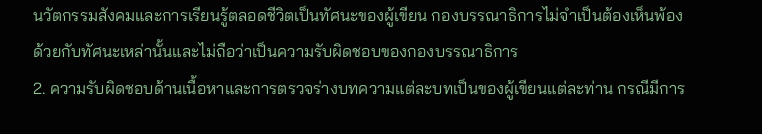นวัตกรรมสังคมและการเรียนรู้ตลอดชีวิตเป็นทัศนะของผู้เขียน กองบรรณาธิการไม่จำเป็นต้องเห็นพ้องด้วยกับทัศนะเหล่านั้นและไม่ถือว่าเป็นความรับผิดชอบของกองบรรณาธิการ
2. ความรับผิดชอบด้านเนื้อหาและการตรวจร่างบทความแต่ละบทเป็นของผู้เขียนแต่ละท่าน กรณีมีการ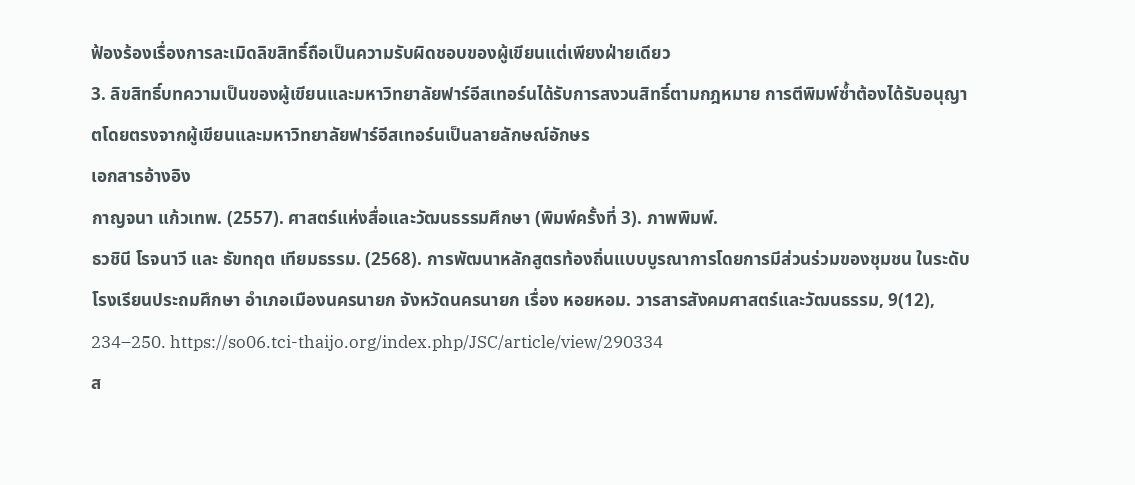ฟ้องร้องเรื่องการละเมิดลิขสิทธิ์ถือเป็นความรับผิดชอบของผู้เขียนแต่เพียงฝ่ายเดียว
3. ลิขสิทธิ์บทความเป็นของผู้เขียนและมหาวิทยาลัยฟาร์อีสเทอร์นได้รับการสงวนสิทธิ์ตามกฎหมาย การตีพิมพ์ซ้ำต้องได้รับอนุญาตโดยตรงจากผู้เขียนและมหาวิทยาลัยฟาร์อีสเทอร์นเป็นลายลักษณ์อักษร
เอกสารอ้างอิง
กาญจนา แก้วเทพ. (2557). ศาสตร์แห่งสื่อและวัฒนธรรมศึกษา (พิมพ์ครั้งที่ 3). ภาพพิมพ์.
ธวชินี โรจนาวี และ ธัขทฤต เทียมธรรม. (2568). การพัฒนาหลักสูตรท้องถิ่นแบบบูรณาการโดยการมีส่วนร่วมของชุมชน ในระดับโรงเรียนประถมศึกษา อำเภอเมืองนครนายก จังหวัดนครนายก เรื่อง หอยหอม. วารสารสังคมศาสตร์และวัฒนธรรม, 9(12), 234–250. https://so06.tci-thaijo.org/index.php/JSC/article/view/290334
ส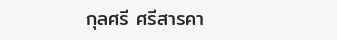กุลศรี ศรีสารคา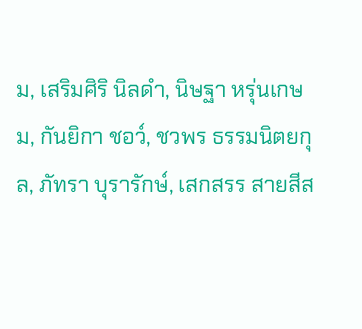ม, เสริมศิริ นิลดำ, นิษฐา หรุ่นเกษม, กันยิกา ชอว์, ชวพร ธรรมนิตยกุล, ภัทรา บุรารักษ์, เสกสรร สายสีส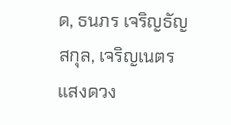ด, ธนภร เจริญธัญสกุล, เจริญเนตร แสงดวง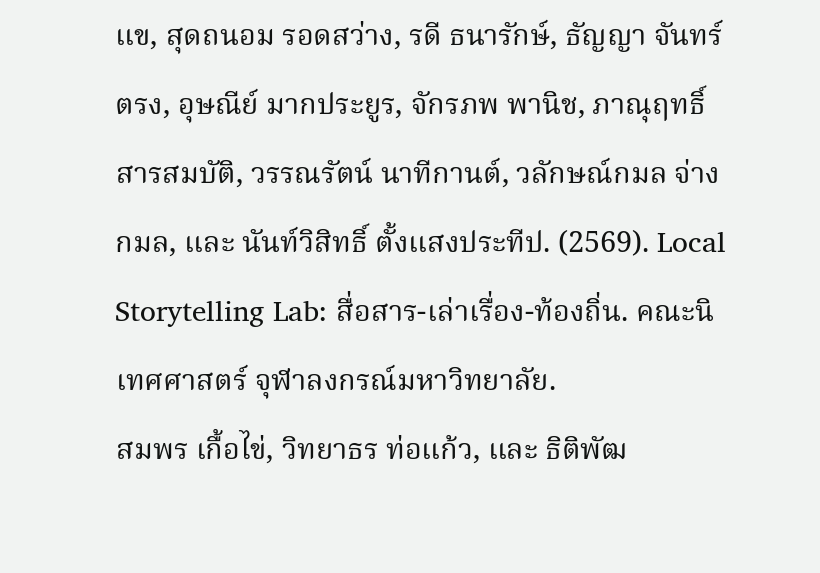แข, สุดถนอม รอดสว่าง, รดี ธนารักษ์, ธัญญา จันทร์ตรง, อุษณีย์ มากประยูร, จักรภพ พานิช, ภาณุฤทธิ์ สารสมบัติ, วรรณรัตน์ นาทีกานต์, วลักษณ์กมล จ่างกมล, และ นันท์วิสิทธิ์ ตั้งแสงประทีป. (2569). Local Storytelling Lab: สื่อสาร-เล่าเรื่อง-ท้องถิ่น. คณะนิเทศศาสตร์ จุฬาลงกรณ์มหาวิทยาลัย.
สมพร เกื้อไข่, วิทยาธร ท่อแก้ว, และ ธิติพัฒ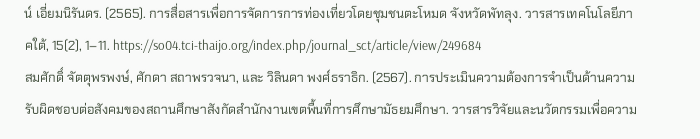น์ เอี่ยมนิรันดร. (2565). การสื่อสารเพื่อการจัดการการท่องเที่ยวโดยชุมชนตะโหมด จังหวัดพัทลุง. วารสารเทคโนโลยีภาคใต้, 15(2), 1–11. https://so04.tci-thaijo.org/index.php/journal_sct/article/view/249684
สมศักดิ์ จัตตุพรพงษ์, ศักดา สถาพรวจนา, และ วิลินดา พงศ์ธราธิก. (2567). การประเมินความต้องการจำเป็นด้านความรับผิดชอบต่อสังคมของสถานศึกษาสังกัดสำนักงานเขตพื้นที่การศึกษามัธยมศึกษา. วารสารวิจัยและนวัตกรรมเพื่อความ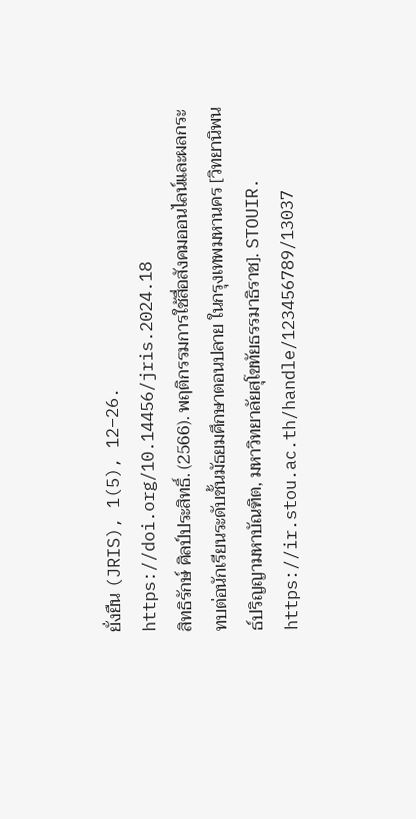ยั่งยืน (JRIS), 1(5), 12–26. https://doi.org/10.14456/jris.2024.18
สิทธิรักษ์ ศิลป์ประสิทธิ์. (2566). พฤติกรรมการใช้สื่อสังคมออนไลน์และผลกระทบต่อนักเรียนระดับชั้นมัธยมศึกษาตอนปลาย ในกรุงเทพมหานคร [วิทยานิพนธ์ปริญญามหาบัณฑิต, มหาวิทยาลัยสุโขทัยธรรมาธิราช]. STOUIR. https://ir.stou.ac.th/handle/123456789/13037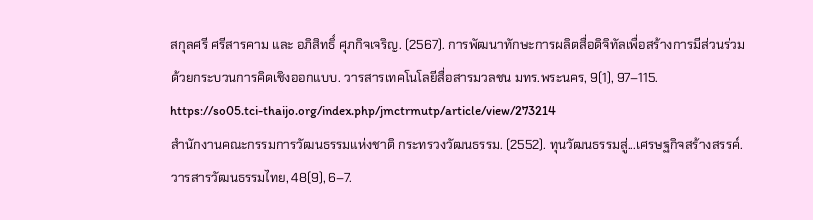สกุลศรี ศรีสารคาม และ อภิสิทธิ์ ศุภกิจเจริญ. (2567). การพัฒนาทักษะการผลิตสื่อดิจิทัลเพื่อสร้างการมีส่วนร่วมด้วยกระบวนการคิดเชิงออกแบบ. วารสารเทคโนโลยีสื่อสารมวลชน มทร.พระนคร, 9(1), 97–115. https://so05.tci-thaijo.org/index.php/jmctrmutp/article/view/273214
สำนักงานคณะกรรมการวัฒนธรรมแห่งชาติ กระทรวงวัฒนธรรม. (2552). ทุนวัฒนธรรมสู่...เศรษฐกิจสร้างสรรค์. วารสารวัฒนธรรมไทย, 48(9), 6–7.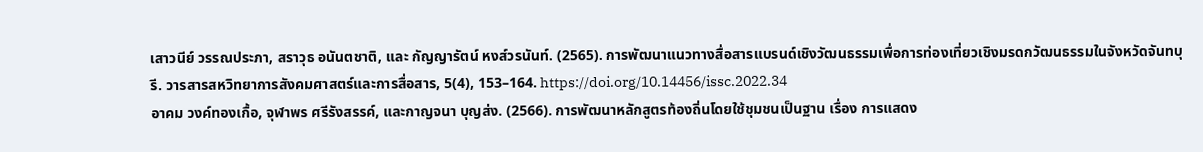เสาวนีย์ วรรณประภา, สราวุธ อนันตชาติ, และ กัญญารัตน์ หงส์วรนันท์. (2565). การพัฒนาแนวทางสื่อสารแบรนด์เชิงวัฒนธรรมเพื่อการท่องเที่ยวเชิงมรดกวัฒนธรรมในจังหวัดจันทบุรี. วารสารสหวิทยาการสังคมศาสตร์และการสื่อสาร, 5(4), 153–164. https://doi.org/10.14456/issc.2022.34
อาคม วงค์ทองเกื้อ, จุฬาพร ศรีรังสรรค์, และกาญจนา บุญส่ง. (2566). การพัฒนาหลักสูตรท้องถิ่นโดยใช้ชุมชนเป็นฐาน เรื่อง การแสดง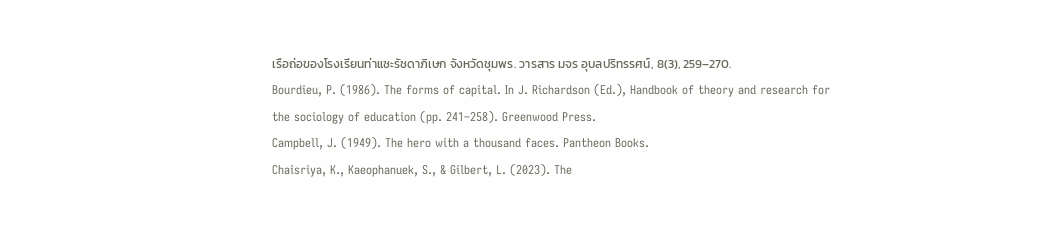เรือถ่อของโรงเรียนท่าแซะรัชดาภิเษก จังหวัดชุมพร. วารสาร มจร อุบลปริทรรศน์, 8(3), 259–270.
Bourdieu, P. (1986). The forms of capital. In J. Richardson (Ed.), Handbook of theory and research for the sociology of education (pp. 241–258). Greenwood Press.
Campbell, J. (1949). The hero with a thousand faces. Pantheon Books.
Chaisriya, K., Kaeophanuek, S., & Gilbert, L. (2023). The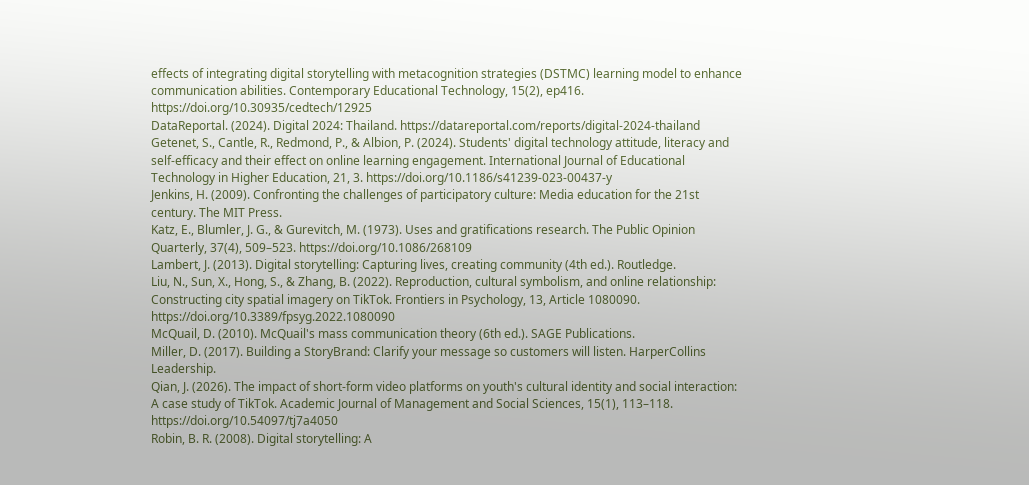effects of integrating digital storytelling with metacognition strategies (DSTMC) learning model to enhance communication abilities. Contemporary Educational Technology, 15(2), ep416. https://doi.org/10.30935/cedtech/12925
DataReportal. (2024). Digital 2024: Thailand. https://datareportal.com/reports/digital-2024-thailand
Getenet, S., Cantle, R., Redmond, P., & Albion, P. (2024). Students' digital technology attitude, literacy and self-efficacy and their effect on online learning engagement. International Journal of Educational Technology in Higher Education, 21, 3. https://doi.org/10.1186/s41239-023-00437-y
Jenkins, H. (2009). Confronting the challenges of participatory culture: Media education for the 21st century. The MIT Press.
Katz, E., Blumler, J. G., & Gurevitch, M. (1973). Uses and gratifications research. The Public Opinion Quarterly, 37(4), 509–523. https://doi.org/10.1086/268109
Lambert, J. (2013). Digital storytelling: Capturing lives, creating community (4th ed.). Routledge.
Liu, N., Sun, X., Hong, S., & Zhang, B. (2022). Reproduction, cultural symbolism, and online relationship: Constructing city spatial imagery on TikTok. Frontiers in Psychology, 13, Article 1080090. https://doi.org/10.3389/fpsyg.2022.1080090
McQuail, D. (2010). McQuail's mass communication theory (6th ed.). SAGE Publications.
Miller, D. (2017). Building a StoryBrand: Clarify your message so customers will listen. HarperCollins Leadership.
Qian, J. (2026). The impact of short-form video platforms on youth's cultural identity and social interaction: A case study of TikTok. Academic Journal of Management and Social Sciences, 15(1), 113–118. https://doi.org/10.54097/tj7a4050
Robin, B. R. (2008). Digital storytelling: A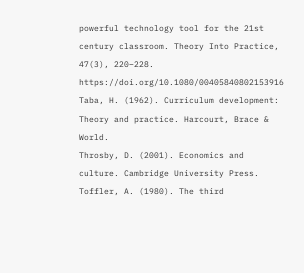powerful technology tool for the 21st century classroom. Theory Into Practice, 47(3), 220–228. https://doi.org/10.1080/00405840802153916
Taba, H. (1962). Curriculum development: Theory and practice. Harcourt, Brace & World.
Throsby, D. (2001). Economics and culture. Cambridge University Press.
Toffler, A. (1980). The third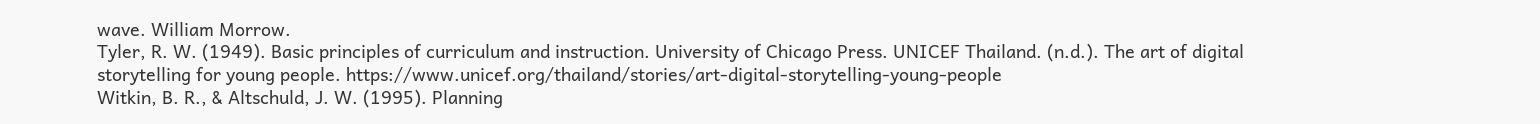wave. William Morrow.
Tyler, R. W. (1949). Basic principles of curriculum and instruction. University of Chicago Press. UNICEF Thailand. (n.d.). The art of digital storytelling for young people. https://www.unicef.org/thailand/stories/art-digital-storytelling-young-people
Witkin, B. R., & Altschuld, J. W. (1995). Planning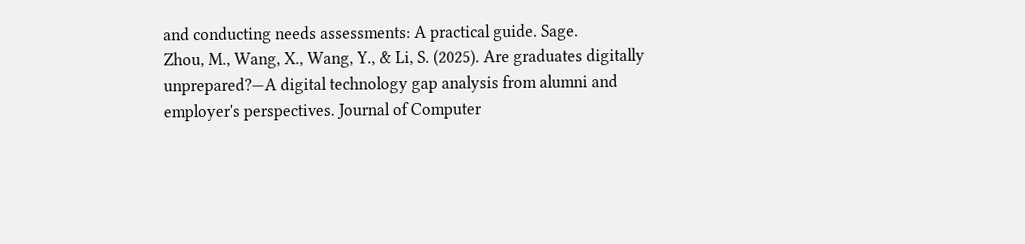and conducting needs assessments: A practical guide. Sage.
Zhou, M., Wang, X., Wang, Y., & Li, S. (2025). Are graduates digitally unprepared?—A digital technology gap analysis from alumni and employer's perspectives. Journal of Computer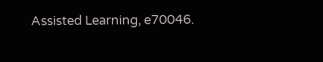Assisted Learning, e70046.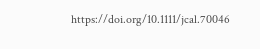https://doi.org/10.1111/jcal.70046